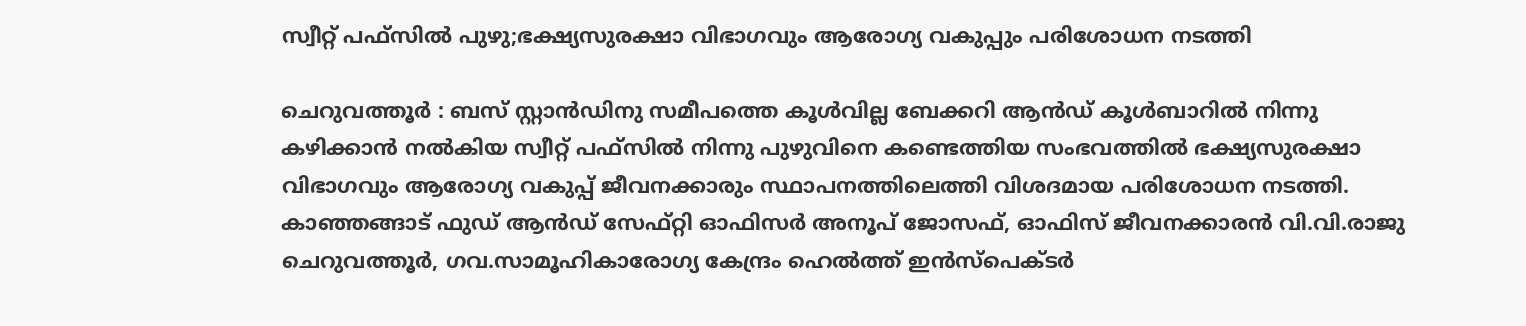സ്വീറ്റ് പഫ്സിൽ പുഴു;ഭക്ഷ്യസുരക്ഷാ വിഭാഗവും ആരോഗ്യ വകുപ്പും പരിശോധന നടത്തി

ചെറുവത്തൂർ : ബസ് സ്റ്റാൻഡിനു സമീപത്തെ കൂൾവില്ല ബേക്കറി ആൻഡ് കൂൾബാറിൽ നിന്നു കഴിക്കാൻ നൽകിയ സ്വീറ്റ് പഫ്സിൽ നിന്നു പുഴുവിനെ കണ്ടെത്തിയ സംഭവത്തിൽ ഭക്ഷ്യസുരക്ഷാ വിഭാഗവും ആരോഗ്യ വകുപ്പ് ജീവനക്കാരും സ്ഥാപനത്തിലെത്തി വിശദമായ പരിശോധന നടത്തി.
കാഞ്ഞങ്ങാട് ഫുഡ് ആൻഡ് സേഫ്റ്റി ഓഫിസർ അനൂപ് ജോസഫ്, ഓഫിസ് ജീവനക്കാരൻ വി.വി.രാജു ചെറുവത്തൂർ, ഗവ.സാമൂഹികാരോഗ്യ കേന്ദ്രം ഹെൽത്ത് ഇൻസ്പെക്ടർ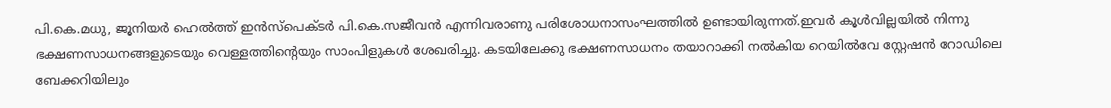പി.കെ.മധു, ജൂനിയർ ഹെൽത്ത് ഇൻസ്പെക്ടർ പി.കെ.സജീവൻ എന്നിവരാണു പരിശോധനാസംഘത്തിൽ ഉണ്ടായിരുന്നത്.ഇവർ കൂൾവില്ലയിൽ നിന്നു ഭക്ഷണസാധനങ്ങളുടെയും വെള്ളത്തിന്റെയും സാംപിളുകൾ ശേഖരിച്ചു. കടയിലേക്കു ഭക്ഷണസാധനം തയാറാക്കി നൽകിയ റെയിൽവേ സ്റ്റേഷൻ റോഡിലെ ബേക്കറിയിലും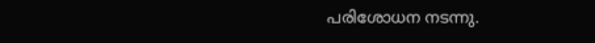പരിശോധന നടന്നു.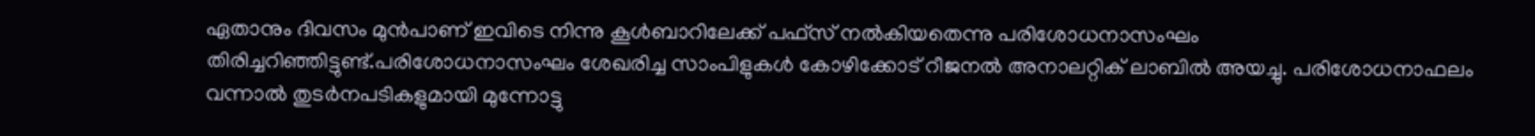ഏതാനും ദിവസം മുൻപാണ് ഇവിടെ നിന്നു കൂൾബാറിലേക്ക് പഫ്സ് നൽകിയതെന്നു പരിശോധനാസംഘം തിരിച്ചറിഞ്ഞിട്ടുണ്ട്.പരിശോധനാസംഘം ശേഖരിച്ച സാംപിളുകൾ കോഴിക്കോട് റീജനൽ അനാലറ്റിക് ലാബിൽ അയച്ചു. പരിശോധനാഫലം വന്നാൽ തുടർനപടികളുമായി മുന്നോട്ടു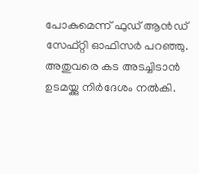പോകുമെന്ന് ഫുഡ് ആൻഡ് സേഫ്റ്റി ഓഫിസർ പറഞ്ഞു. അതുവരെ കട അടച്ചിടാൻ ഉടമയ്ക്കു നിർദേശം നൽകി.